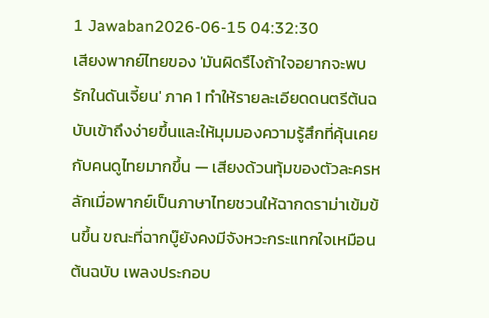1 Jawaban2026-06-15 04:32:30
เสียงพากย์ไทยของ 'มันผิดรึไงถ้าใจอยากจะพบรักในดันเจี้ยน' ภาค 1 ทำให้รายละเอียดดนตรีต้นฉบับเข้าถึงง่ายขึ้นและให้มุมมองความรู้สึกที่คุ้นเคยกับคนดูไทยมากขึ้น — เสียงด้วนทุ้มของตัวละครหลักเมื่อพากย์เป็นภาษาไทยชวนให้ฉากดราม่าเข้มข้นขึ้น ขณะที่ฉากบู๊ยังคงมีจังหวะกระแทกใจเหมือนต้นฉบับ เพลงประกอบ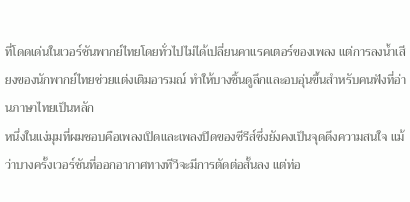ที่โดดเด่นในเวอร์ชันพากย์ไทยโดยทั่วไปไม่ได้เปลี่ยนคาแรคเตอร์ของเพลง แต่การลงน้ำเสียงของนักพากย์ไทยช่วยแต่งเติมอารมณ์ ทำให้บางชิ้นดูลึกและอบอุ่นขึ้นสำหรับคนฟังที่อ่านภาษาไทยเป็นหลัก
หนึ่งในแง่มุมที่ผมชอบคือเพลงเปิดและเพลงปิดของซีรีส์ซึ่งยังคงเป็นจุดดึงความสนใจ แม้ว่าบางครั้งเวอร์ชันที่ออกอากาศทางทีวีจะมีการตัดต่อสั้นลง แต่ท่อ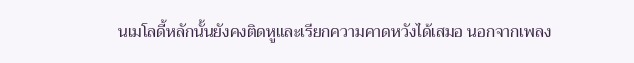นเมโลดี้หลักนั้นยังคงติดหูและเรียกความคาดหวังได้เสมอ นอกจากเพลง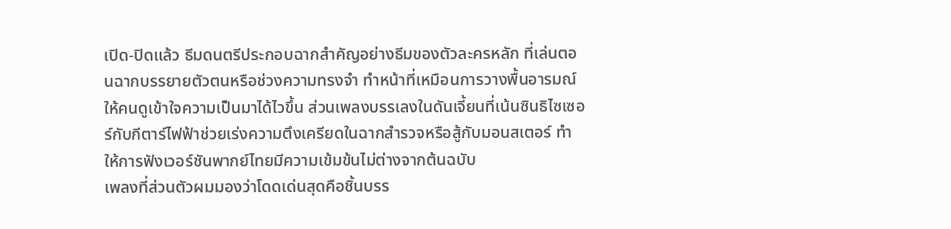เปิด-ปิดแล้ว ธีมดนตรีประกอบฉากสำคัญอย่างธีมของตัวละครหลัก ที่เล่นตอนฉากบรรยายตัวตนหรือช่วงความทรงจำ ทำหน้าที่เหมือนการวางพื้นอารมณ์ให้คนดูเข้าใจความเป็นมาได้ไวขึ้น ส่วนเพลงบรรเลงในดันเจี้ยนที่เน้นซินธิไซเซอร์กับกีตาร์ไฟฟ้าช่วยเร่งความตึงเครียดในฉากสำรวจหรือสู้กับมอนสเตอร์ ทำให้การฟังเวอร์ชันพากย์ไทยมีความเข้มข้นไม่ต่างจากต้นฉบับ
เพลงที่ส่วนตัวผมมองว่าโดดเด่นสุดคือชิ้นบรร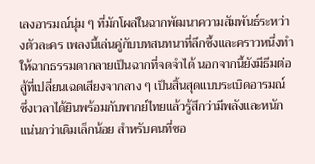เลงอารมณ์นุ่ม ๆ ที่มักโผล่ในฉากพัฒนาความสัมพันธ์ระหว่างตัวละคร เพลงนี้เล่นคู่กับบทสนทนาที่ลึกซึ้งและคราวหนึ่งทำให้ฉากธรรมดากลายเป็นฉากที่จดจำได้ นอกจากนี้ยังมีธีมต่อสู้ที่เปลี่ยนเฉดเสียงจากลาง ๆ เป็นสิ้นสุดแบบระเบิดอารมณ์ ซึ่งเวลาได้ยินพร้อมกับพากย์ไทยแล้วรู้สึกว่ามีพลังและหนักแน่นกว่าเดิมเล็กน้อย สำหรับคนที่ชอ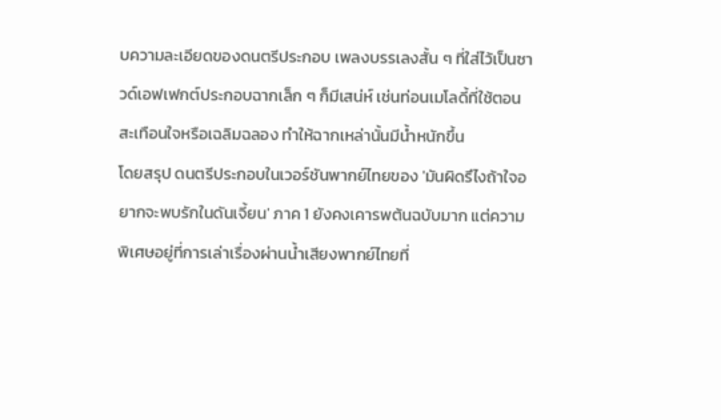บความละเอียดของดนตรีประกอบ เพลงบรรเลงสั้น ๆ ที่ใส่ไว้เป็นซาวด์เอฟเฟกต์ประกอบฉากเล็ก ๆ ก็มีเสน่ห์ เช่นท่อนเมโลดี้ที่ใช้ตอนสะเทือนใจหรือเฉลิมฉลอง ทำให้ฉากเหล่านั้นมีน้ำหนักขึ้น
โดยสรุป ดนตรีประกอบในเวอร์ชันพากย์ไทยของ 'มันผิดรึไงถ้าใจอยากจะพบรักในดันเจี้ยน' ภาค 1 ยังคงเคารพต้นฉบับมาก แต่ความพิเศษอยู่ที่การเล่าเรื่องผ่านน้ำเสียงพากย์ไทยที่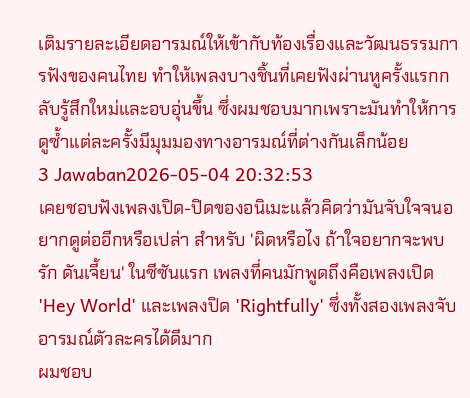เติมรายละเอียดอารมณ์ให้เข้ากับท้องเรื่องและวัฒนธรรมการฟังของคนไทย ทำให้เพลงบางชิ้นที่เคยฟังผ่านหูครั้งแรกกลับรู้สึกใหม่และอบอุ่นขึ้น ซึ่งผมชอบมากเพราะมันทำให้การดูซ้ำแต่ละครั้งมีมุมมองทางอารมณ์ที่ต่างกันเล็กน้อย
3 Jawaban2026-05-04 20:32:53
เคยชอบฟังเพลงเปิด-ปิดของอนิเมะแล้วคิดว่ามันจับใจจนอยากดูต่ออีกหรือเปล่า สำหรับ 'ผิดหรือไง ถ้าใจอยากจะพบรัก ดันเจี้ยน' ในซีซันแรก เพลงที่คนมักพูดถึงคือเพลงเปิด 'Hey World' และเพลงปิด 'Rightfully' ซึ่งทั้งสองเพลงจับอารมณ์ตัวละครได้ดีมาก
ผมชอบ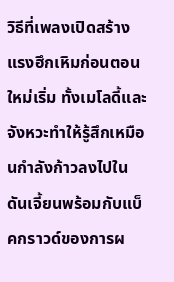วิธีที่เพลงเปิดสร้างแรงฮึกเหิมก่อนตอนใหม่เริ่ม ทั้งเมโลดี้และจังหวะทำให้รู้สึกเหมือนกำลังก้าวลงไปในดันเจี้ยนพร้อมกับแบ็คกราวด์ของการผ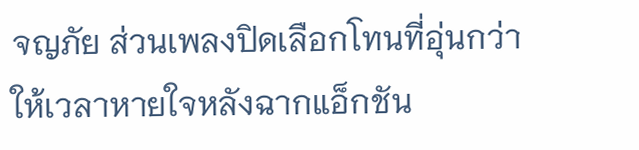จญภัย ส่วนเพลงปิดเลือกโทนที่อุ่นกว่า ให้เวลาหายใจหลังฉากแอ็กชัน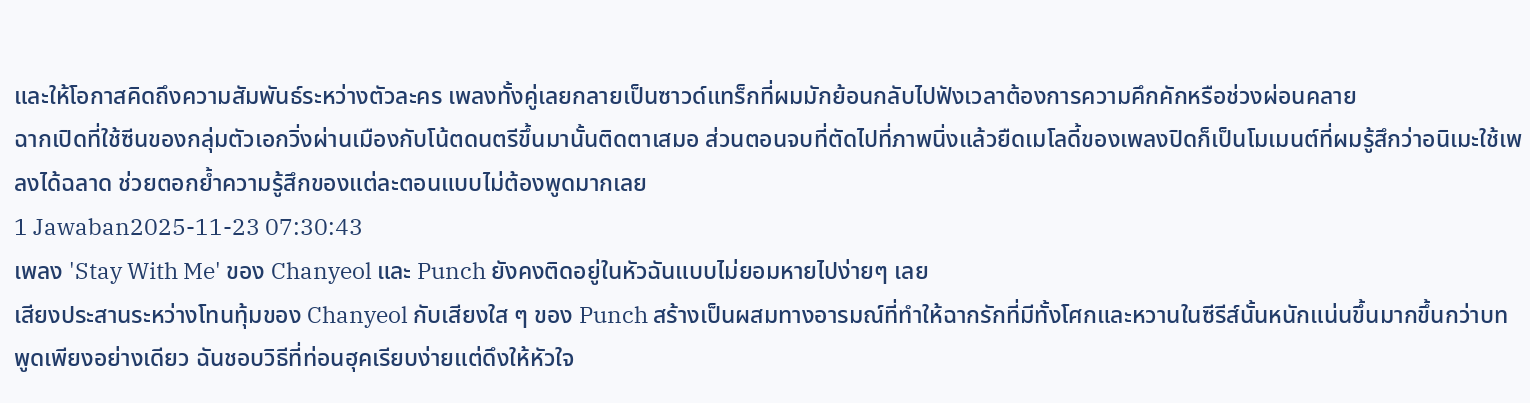และให้โอกาสคิดถึงความสัมพันธ์ระหว่างตัวละคร เพลงทั้งคู่เลยกลายเป็นซาวด์แทร็กที่ผมมักย้อนกลับไปฟังเวลาต้องการความคึกคักหรือช่วงผ่อนคลาย
ฉากเปิดที่ใช้ซีนของกลุ่มตัวเอกวิ่งผ่านเมืองกับโน้ตดนตรีขึ้นมานั้นติดตาเสมอ ส่วนตอนจบที่ตัดไปที่ภาพนิ่งแล้วยืดเมโลดี้ของเพลงปิดก็เป็นโมเมนต์ที่ผมรู้สึกว่าอนิเมะใช้เพลงได้ฉลาด ช่วยตอกย้ำความรู้สึกของแต่ละตอนแบบไม่ต้องพูดมากเลย
1 Jawaban2025-11-23 07:30:43
เพลง 'Stay With Me' ของ Chanyeol และ Punch ยังคงติดอยู่ในหัวฉันแบบไม่ยอมหายไปง่ายๆ เลย
เสียงประสานระหว่างโทนทุ้มของ Chanyeol กับเสียงใส ๆ ของ Punch สร้างเป็นผสมทางอารมณ์ที่ทำให้ฉากรักที่มีทั้งโศกและหวานในซีรีส์นั้นหนักแน่นขึ้นมากขึ้นกว่าบทพูดเพียงอย่างเดียว ฉันชอบวิธีที่ท่อนฮุคเรียบง่ายแต่ดึงให้หัวใจ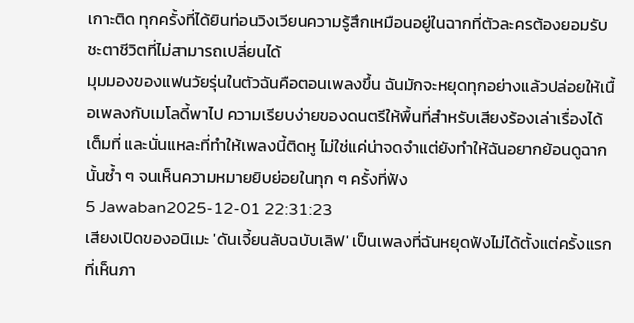เกาะติด ทุกครั้งที่ได้ยินท่อนวิงเวียนความรู้สึกเหมือนอยู่ในฉากที่ตัวละครต้องยอมรับชะตาชีวิตที่ไม่สามารถเปลี่ยนได้
มุมมองของแฟนวัยรุ่นในตัวฉันคือตอนเพลงขึ้น ฉันมักจะหยุดทุกอย่างแล้วปล่อยให้เนื้อเพลงกับเมโลดี้พาไป ความเรียบง่ายของดนตรีให้พื้นที่สำหรับเสียงร้องเล่าเรื่องได้เต็มที่ และนั่นแหละที่ทำให้เพลงนี้ติดหู ไม่ใช่แค่น่าจดจำแต่ยังทำให้ฉันอยากย้อนดูฉากนั้นซ้ำ ๆ จนเห็นความหมายยิบย่อยในทุก ๆ ครั้งที่ฟัง
5 Jawaban2025-12-01 22:31:23
เสียงเปิดของอนิเมะ 'ดันเจี้ยนลับฉบับเลิฟ' เป็นเพลงที่ฉันหยุดฟังไม่ได้ตั้งแต่ครั้งแรกที่เห็นภา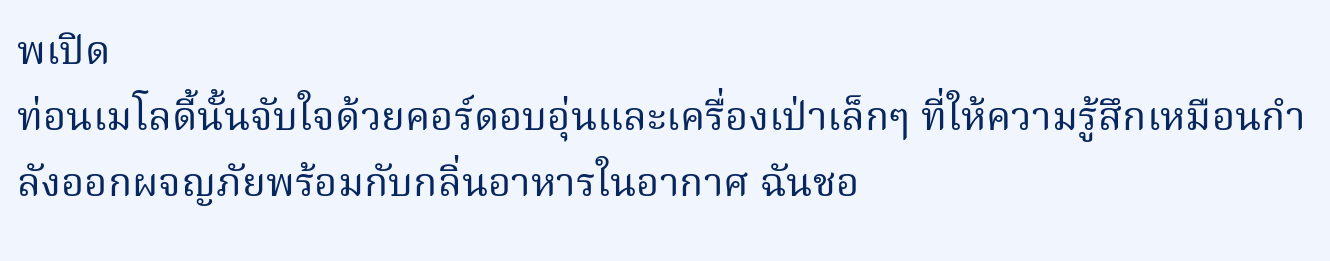พเปิด
ท่อนเมโลดี้นั้นจับใจด้วยคอร์ดอบอุ่นและเครื่องเป่าเล็กๆ ที่ให้ความรู้สึกเหมือนกำลังออกผจญภัยพร้อมกับกลิ่นอาหารในอากาศ ฉันชอ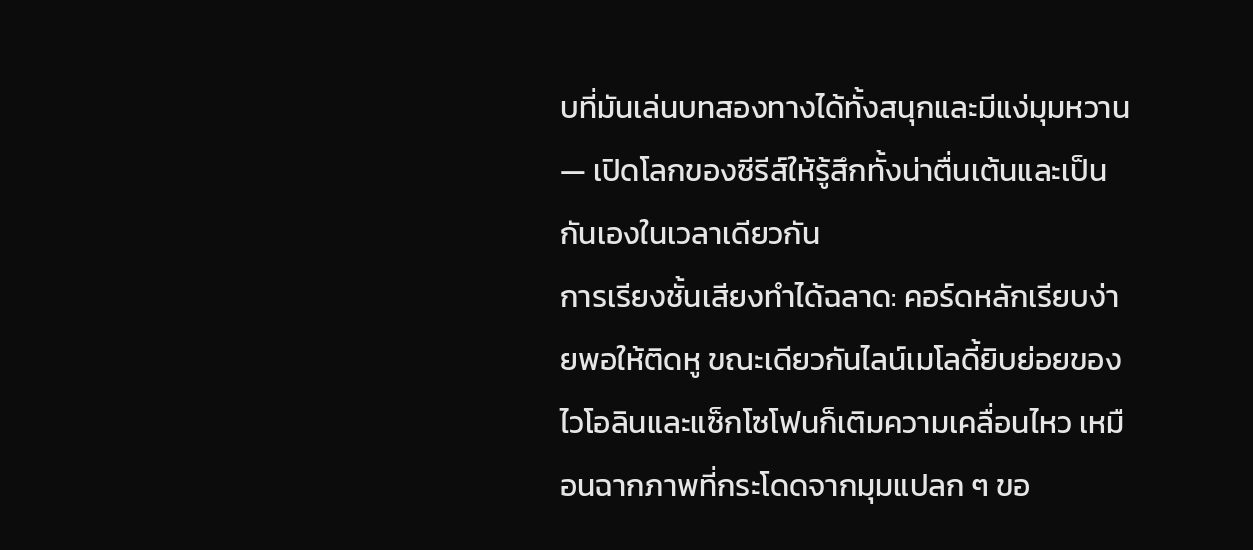บที่มันเล่นบทสองทางได้ทั้งสนุกและมีแง่มุมหวาน — เปิดโลกของซีรีส์ให้รู้สึกทั้งน่าตื่นเต้นและเป็นกันเองในเวลาเดียวกัน
การเรียงชั้นเสียงทำได้ฉลาด: คอร์ดหลักเรียบง่ายพอให้ติดหู ขณะเดียวกันไลน์เมโลดี้ยิบย่อยของไวโอลินและแซ็กโซโฟนก็เติมความเคลื่อนไหว เหมือนฉากภาพที่กระโดดจากมุมแปลก ๆ ขอ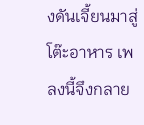งดันเจี้ยนมาสู่โต๊ะอาหาร เพลงนี้จึงกลาย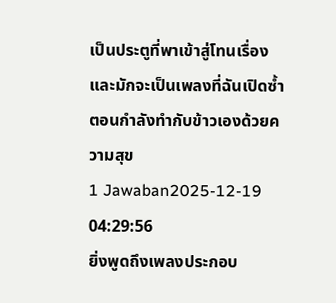เป็นประตูที่พาเข้าสู่โทนเรื่อง และมักจะเป็นเพลงที่ฉันเปิดซ้ำตอนกำลังทำกับข้าวเองด้วยความสุข
1 Jawaban2025-12-19 04:29:56
ยิ่งพูดถึงเพลงประกอบ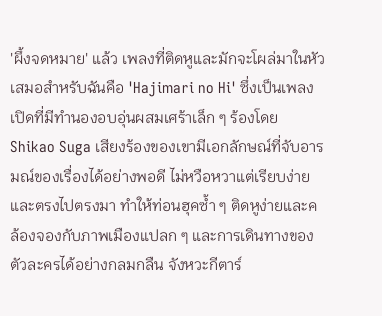'ผึ้งจดหมาย' แล้ว เพลงที่ติดหูและมักจะโผล่มาในหัวเสมอสำหรับฉันคือ 'Hajimari no Hi' ซึ่งเป็นเพลงเปิดที่มีทำนองอบอุ่นผสมเศร้าเล็ก ๆ ร้องโดย Shikao Suga เสียงร้องของเขามีเอกลักษณ์ที่จับอารมณ์ของเรื่องได้อย่างพอดี ไม่หวือหวาแต่เรียบง่ายและตรงไปตรงมา ทำให้ท่อนฮุคซ้ำ ๆ ติดหูง่ายและคล้องจองกับภาพเมืองแปลก ๆ และการเดินทางของตัวละครได้อย่างกลมกลืน จังหวะกีตาร์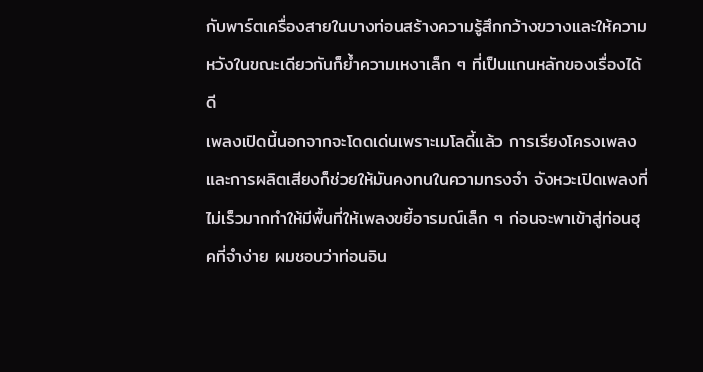กับพาร์ตเครื่องสายในบางท่อนสร้างความรู้สึกกว้างขวางและให้ความหวังในขณะเดียวกันก็ย้ำความเหงาเล็ก ๆ ที่เป็นแกนหลักของเรื่องได้ดี
เพลงเปิดนี้นอกจากจะโดดเด่นเพราะเมโลดี้แล้ว การเรียงโครงเพลงและการผลิตเสียงก็ช่วยให้มันคงทนในความทรงจำ จังหวะเปิดเพลงที่ไม่เร็วมากทำให้มีพื้นที่ให้เพลงขยี้อารมณ์เล็ก ๆ ก่อนจะพาเข้าสู่ท่อนฮุคที่จำง่าย ผมชอบว่าท่อนอิน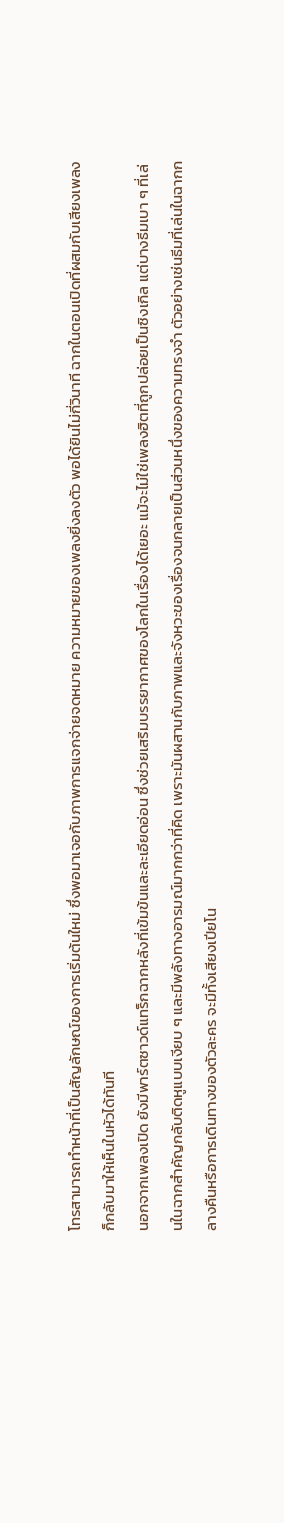โทรสามารถทำหน้าที่เป็นสัญลักษณ์ของการเริ่มต้นใหม่ ซึ่งพอมาเจอกับภาพการแจกจ่ายจดหมาย ความหมายของเพลงยิ่งลงตัว พอได้ยินไม่กี่วินาที ฉากในตอนเปิดที่ผสมกับเสียงเพลงก็กลับมาให้เห็นในหัวได้ทันที
นอกจากเพลงเปิด ยังมีพาร์ตซาวด์แทร็กฉากหลังที่เข้มข้นและละเอียดอ่อน ซึ่งช่วยเสริมบรรยากาศของโลกในเรื่องได้เยอะ แม้จะไม่ใช่เพลงฮิตที่ถูกปล่อยเป็นซิงเกิล แต่บางธีมเบา ๆ ที่เล่นในฉากสำคัญกลับติดหูแบบเงียบ ๆ และมีพลังทางอารมณ์มากกว่าที่คิด เพราะมันผสานกับภาพและจังหวะของเรื่องจนกลายเป็นส่วนหนึ่งของความทรงจำ ตัวอย่างเช่นธีมที่เล่นในฉากกลางคืนหรือการเดินทางของตัวละคร จะมีทั้งเสียงเปียโน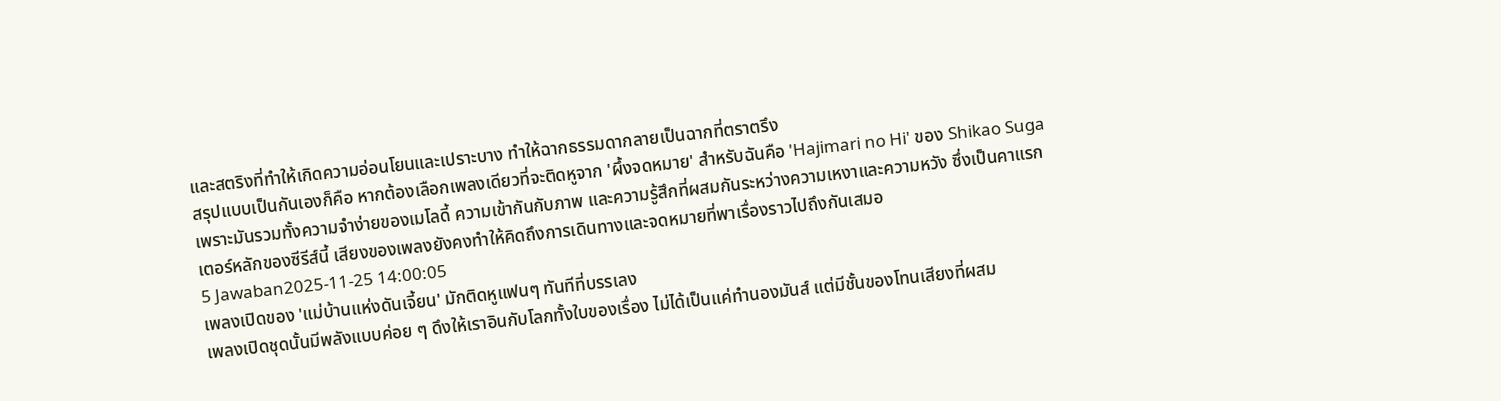และสตริงที่ทำให้เกิดความอ่อนโยนและเปราะบาง ทำให้ฉากธรรมดากลายเป็นฉากที่ตราตรึง
สรุปแบบเป็นกันเองก็คือ หากต้องเลือกเพลงเดียวที่จะติดหูจาก 'ผึ้งจดหมาย' สำหรับฉันคือ 'Hajimari no Hi' ของ Shikao Suga เพราะมันรวมทั้งความจำง่ายของเมโลดี้ ความเข้ากันกับภาพ และความรู้สึกที่ผสมกันระหว่างความเหงาและความหวัง ซึ่งเป็นคาแรกเตอร์หลักของซีรีส์นี้ เสียงของเพลงยังคงทำให้คิดถึงการเดินทางและจดหมายที่พาเรื่องราวไปถึงกันเสมอ
5 Jawaban2025-11-25 14:00:05
เพลงเปิดของ 'แม่บ้านแห่งดันเจี้ยน' มักติดหูแฟนๆ ทันทีที่บรรเลง
เพลงเปิดชุดนั้นมีพลังแบบค่อย ๆ ดึงให้เราอินกับโลกทั้งใบของเรื่อง ไม่ได้เป็นแค่ทำนองมันส์ แต่มีชั้นของโทนเสียงที่ผสม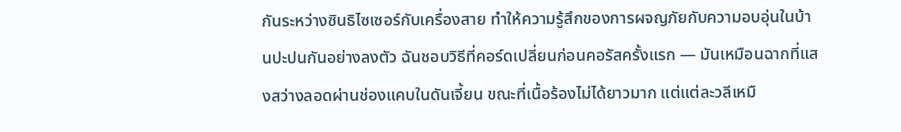กันระหว่างซินธิไซเซอร์กับเครื่องสาย ทำให้ความรู้สึกของการผจญภัยกับความอบอุ่นในบ้านปะปนกันอย่างลงตัว ฉันชอบวิธีที่คอร์ดเปลี่ยนก่อนคอรัสครั้งแรก — มันเหมือนฉากที่แสงสว่างลอดผ่านช่องแคบในดันเจี้ยน ขณะที่เนื้อร้องไม่ได้ยาวมาก แต่แต่ละวลีเหมื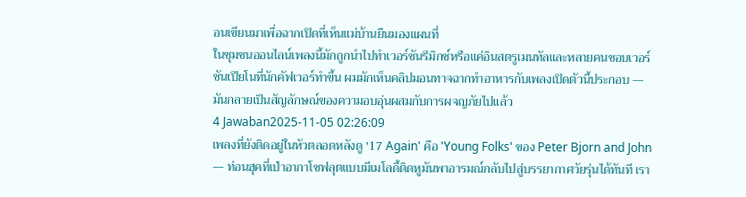อนเขียนมาเพื่อฉากเปิดที่เห็นแม่บ้านยืนมองแผนที่
ในชุมชนออนไลน์เพลงนี้มักถูกนำไปทำเวอร์ชันรีมิกซ์หรือแค่อินสตรูเมนทัลและหลายคนชอบเวอร์ชันเปียโนที่นักคัฟเวอร์ทำขึ้น ผมมักเห็นคลิปมอนทาจฉากทำอาหารกับเพลงเปิดตัวนี้ประกอบ — มันกลายเป็นสัญลักษณ์ของความอบอุ่นผสมกับการผจญภัยไปแล้ว
4 Jawaban2025-11-05 02:26:09
เพลงที่ยังติดอยู่ในหัวตลอดหลังดู '17 Again' คือ 'Young Folks' ของ Peter Bjorn and John — ท่อนฮุคที่เป่าอากาโซฟลุตแบบมีเมโลดี้ติดหูมันพาอารมณ์กลับไปสู่บรรยากาศวัยรุ่นได้ทันที เรา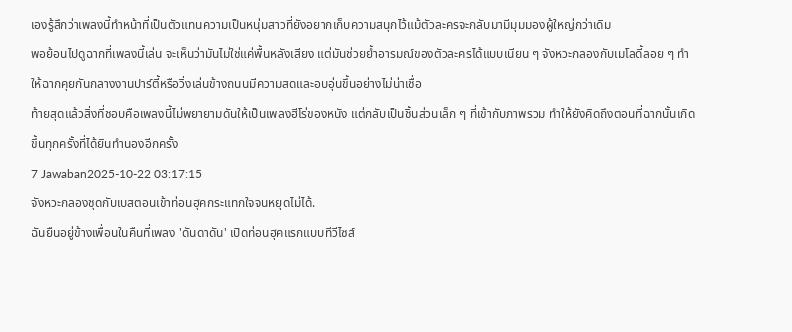เองรู้สึกว่าเพลงนี้ทำหน้าที่เป็นตัวแทนความเป็นหนุ่มสาวที่ยังอยากเก็บความสนุกไว้แม้ตัวละครจะกลับมามีมุมมองผู้ใหญ่กว่าเดิม
พอย้อนไปดูฉากที่เพลงนี้เล่น จะเห็นว่ามันไม่ใช่แค่พื้นหลังเสียง แต่มันช่วยย้ำอารมณ์ของตัวละครได้แบบเนียน ๆ จังหวะกลองกับเมโลดี้ลอย ๆ ทำให้ฉากคุยกันกลางงานปาร์ตี้หรือวิ่งเล่นข้างถนนมีความสดและอบอุ่นขึ้นอย่างไม่น่าเชื่อ
ท้ายสุดแล้วสิ่งที่ชอบคือเพลงนี้ไม่พยายามดันให้เป็นเพลงฮีโร่ของหนัง แต่กลับเป็นชิ้นส่วนเล็ก ๆ ที่เข้ากับภาพรวม ทำให้ยังคิดถึงตอนที่ฉากนั้นเกิดขึ้นทุกครั้งที่ได้ยินทำนองอีกครั้ง
7 Jawaban2025-10-22 03:17:15
จังหวะกลองชุดกับเบสตอนเข้าท่อนฮุคกระแทกใจจนหยุดไม่ได้.
ฉันยืนอยู่ข้างเพื่อนในคืนที่เพลง 'ดันดาดัน' เปิดท่อนฮุคแรกแบบทีวีไซส์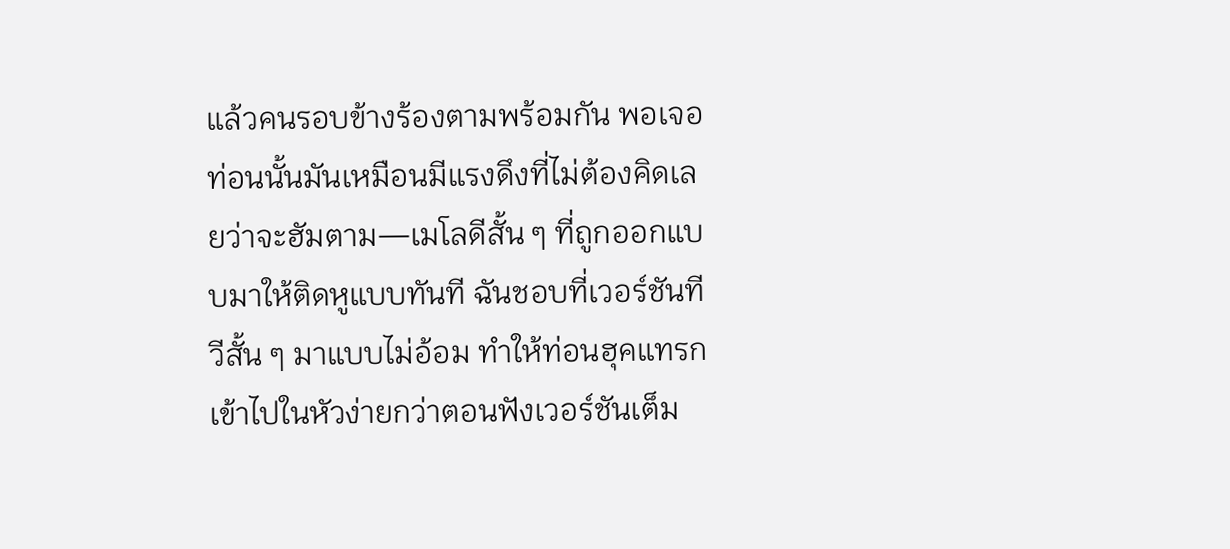แล้วคนรอบข้างร้องตามพร้อมกัน พอเจอท่อนนั้นมันเหมือนมีแรงดึงที่ไม่ต้องคิดเลยว่าจะฮัมตาม—เมโลดีสั้น ๆ ที่ถูกออกแบบมาให้ติดหูแบบทันที ฉันชอบที่เวอร์ชันทีวีสั้น ๆ มาแบบไม่อ้อม ทำให้ท่อนฮุคแทรกเข้าไปในหัวง่ายกว่าตอนฟังเวอร์ชันเต็ม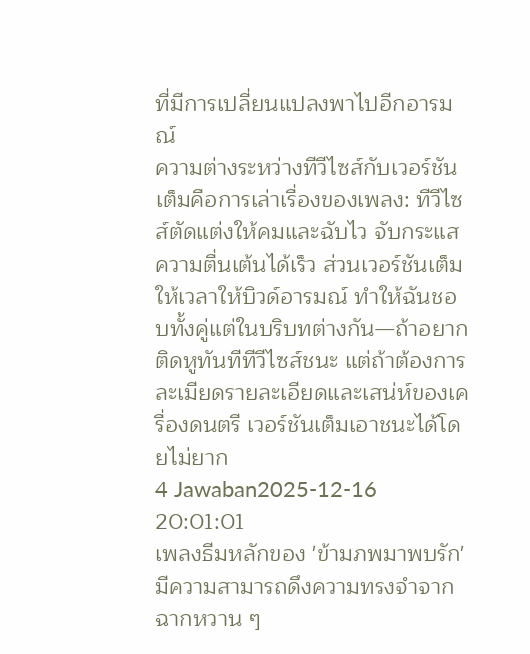ที่มีการเปลี่ยนแปลงพาไปอีกอารมณ์
ความต่างระหว่างทีวีไซส์กับเวอร์ชันเต็มคือการเล่าเรื่องของเพลง: ทีวีไซส์ตัดแต่งให้คมและฉับไว จับกระแสความตื่นเต้นได้เร็ว ส่วนเวอร์ชันเต็มให้เวลาให้บิวด์อารมณ์ ทำให้ฉันชอบทั้งคู่แต่ในบริบทต่างกัน—ถ้าอยากติดหูทันทีทีวีไซส์ชนะ แต่ถ้าต้องการละเมียดรายละเอียดและเสน่ห์ของเครื่องดนตรี เวอร์ชันเต็มเอาชนะได้โดยไม่ยาก
4 Jawaban2025-12-16 20:01:01
เพลงธีมหลักของ 'ข้ามภพมาพบรัก' มีความสามารถดึงความทรงจำจากฉากหวาน ๆ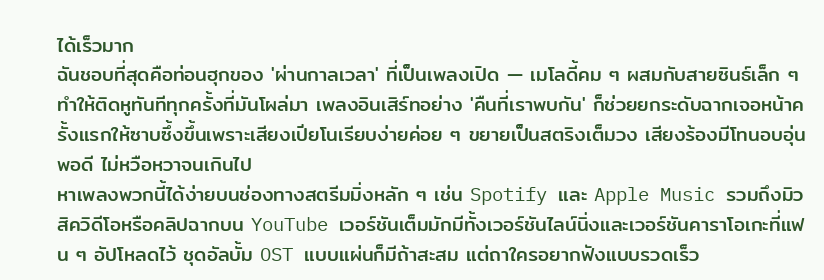ได้เร็วมาก
ฉันชอบที่สุดคือท่อนฮุกของ 'ผ่านกาลเวลา' ที่เป็นเพลงเปิด — เมโลดี้คม ๆ ผสมกับสายซินธ์เล็ก ๆ ทำให้ติดหูทันทีทุกครั้งที่มันโผล่มา เพลงอินเสิร์ทอย่าง 'คืนที่เราพบกัน' ก็ช่วยยกระดับฉากเจอหน้าครั้งแรกให้ซาบซึ้งขึ้นเพราะเสียงเปียโนเรียบง่ายค่อย ๆ ขยายเป็นสตริงเต็มวง เสียงร้องมีโทนอบอุ่นพอดี ไม่หวือหวาจนเกินไป
หาเพลงพวกนี้ได้ง่ายบนช่องทางสตรีมมิ่งหลัก ๆ เช่น Spotify และ Apple Music รวมถึงมิวสิควิดีโอหรือคลิปฉากบน YouTube เวอร์ชันเต็มมักมีทั้งเวอร์ชันไลน์นิ่งและเวอร์ชันคาราโอเกะที่แฟน ๆ อัปโหลดไว้ ชุดอัลบั้ม OST แบบแผ่นก็มีถ้าสะสม แต่ถาใครอยากฟังแบบรวดเร็ว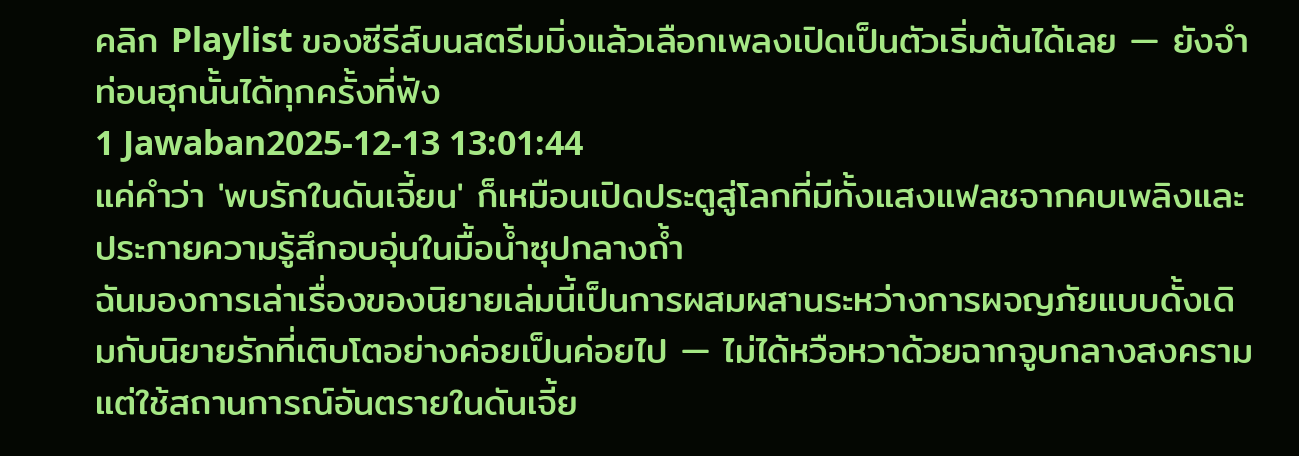คลิก Playlist ของซีรีส์บนสตรีมมิ่งแล้วเลือกเพลงเปิดเป็นตัวเริ่มต้นได้เลย — ยังจำท่อนฮุกนั้นได้ทุกครั้งที่ฟัง
1 Jawaban2025-12-13 13:01:44
แค่คำว่า 'พบรักในดันเจี้ยน' ก็เหมือนเปิดประตูสู่โลกที่มีทั้งแสงแฟลชจากคบเพลิงและประกายความรู้สึกอบอุ่นในมื้อน้ำซุปกลางถ้ำ
ฉันมองการเล่าเรื่องของนิยายเล่มนี้เป็นการผสมผสานระหว่างการผจญภัยแบบดั้งเดิมกับนิยายรักที่เติบโตอย่างค่อยเป็นค่อยไป — ไม่ได้หวือหวาด้วยฉากจูบกลางสงคราม แต่ใช้สถานการณ์อันตรายในดันเจี้ย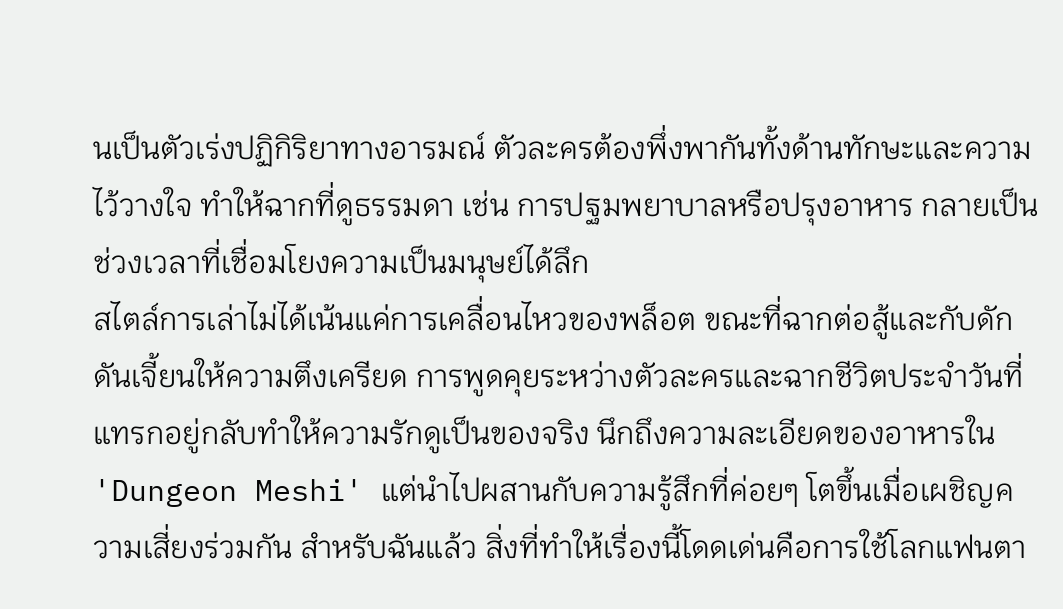นเป็นตัวเร่งปฏิกิริยาทางอารมณ์ ตัวละครต้องพึ่งพากันทั้งด้านทักษะและความไว้วางใจ ทำให้ฉากที่ดูธรรมดา เช่น การปฐมพยาบาลหรือปรุงอาหาร กลายเป็นช่วงเวลาที่เชื่อมโยงความเป็นมนุษย์ได้ลึก
สไตล์การเล่าไม่ได้เน้นแค่การเคลื่อนไหวของพล็อต ขณะที่ฉากต่อสู้และกับดักดันเจี้ยนให้ความตึงเครียด การพูดคุยระหว่างตัวละครและฉากชีวิตประจำวันที่แทรกอยู่กลับทำให้ความรักดูเป็นของจริง นึกถึงความละเอียดของอาหารใน 'Dungeon Meshi' แต่นำไปผสานกับความรู้สึกที่ค่อยๆ โตขึ้นเมื่อเผชิญความเสี่ยงร่วมกัน สำหรับฉันแล้ว สิ่งที่ทำให้เรื่องนี้โดดเด่นคือการใช้โลกแฟนตา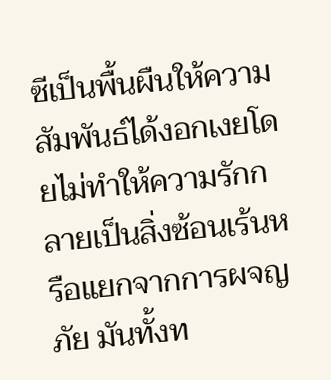ซีเป็นพื้นผืนให้ความสัมพันธ์ได้งอกเงยโดยไม่ทำให้ความรักกลายเป็นสิ่งซ้อนเร้นหรือแยกจากการผจญภัย มันทั้งท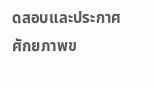ดสอบและประกาศศักยภาพข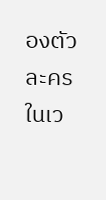องตัวละครในเว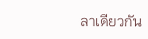ลาเดียวกัน